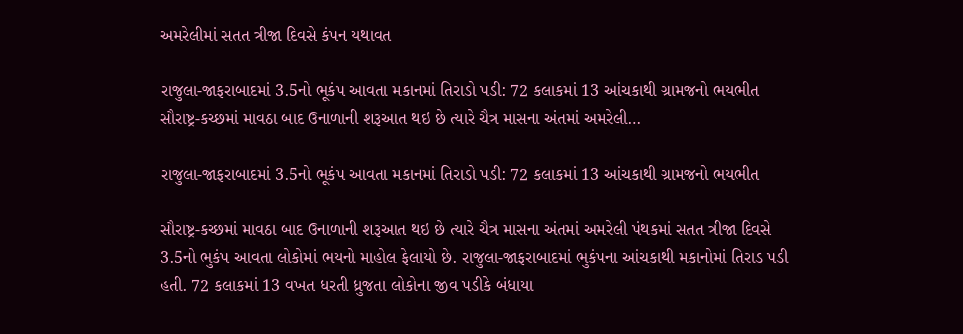અમરેલીમાં સતત ત્રીજા દિવસે કંપન યથાવત

રાજુલા-જાફરાબાદમાં 3.5નો ભૂકંપ આવતા મકાનમાં તિરાડો પડી: 72 કલાકમાં 13 આંચકાથી ગ્રામજનો ભયભીત સૌરાષ્ટ્ર-કચ્છમાં માવઠા બાદ ઉનાળાની શરૂઆત થઇ છે ત્યારે ચૈત્ર માસના અંતમાં અમરેલી…

રાજુલા-જાફરાબાદમાં 3.5નો ભૂકંપ આવતા મકાનમાં તિરાડો પડી: 72 કલાકમાં 13 આંચકાથી ગ્રામજનો ભયભીત

સૌરાષ્ટ્ર-કચ્છમાં માવઠા બાદ ઉનાળાની શરૂઆત થઇ છે ત્યારે ચૈત્ર માસના અંતમાં અમરેલી પંથકમાં સતત ત્રીજા દિવસે 3.5નો ભુકંપ આવતા લોકોમાં ભયનો માહોલ ફેલાયો છે. રાજુલા-જાફરાબાદમાં ભુકંપના આંચકાથી મકાનોમાં તિરાડ પડી હતી. 72 કલાકમાં 13 વખત ધરતી ધ્રુજતા લોકોના જીવ પડીકે બંધાયા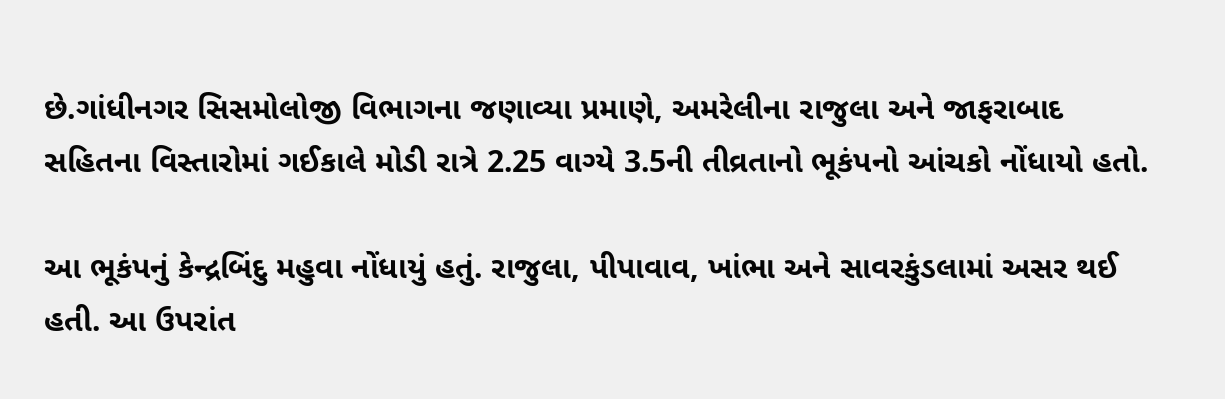છે.ગાંધીનગર સિસમોલોજી વિભાગના જણાવ્યા પ્રમાણે, અમરેલીના રાજુલા અને જાફરાબાદ સહિતના વિસ્તારોમાં ગઈકાલે મોડી રાત્રે 2.25 વાગ્યે 3.5ની તીવ્રતાનો ભૂકંપનો આંચકો નોંધાયો હતો.

આ ભૂકંપનું કેન્દ્રબિંદુ મહુવા નોંધાયું હતું. રાજુલા, પીપાવાવ, ખાંભા અને સાવરકુંડલામાં અસર થઈ હતી. આ ઉપરાંત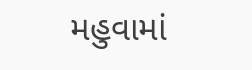મહુવામાં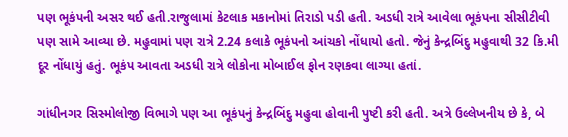પણ ભૂકંપની અસર થઈ હતી.રાજુલામાં કેટલાક મકાનોમાં તિરાડો પડી હતી. અડધી રાત્રે આવેલા ભૂકંપના સીસીટીવી પણ સામે આવ્યા છે. મહુવામાં પણ રાત્રે 2.24 કલાકે ભૂકંપનો આંચકો નોંધાયો હતો. જેનું કેન્દ્રબિંદુ મહુવાથી 32 કિ.મી દૂર નોંધાયું હતું. ભૂકંપ આવતા અડધી રાત્રે લોકોના મોબાઈલ ફોન રણકવા લાગ્યા હતાં.

ગાંધીનગર સિસ્મોલોજી વિભાગે પણ આ ભૂકંપનું કેન્દ્રબિંદુ મહુવા હોવાની પુષ્ટી કરી હતી. અત્રે ઉલ્લેખનીય છે કે, બે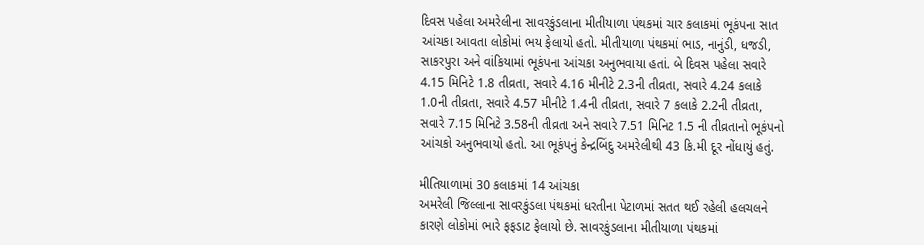દિવસ પહેલા અમરેલીના સાવરકુંડલાના મીતીયાળા પંથકમાં ચાર કલાકમાં ભૂકંપના સાત આંચકા આવતા લોકોમાં ભય ફેલાયો હતો. મીતીયાળા પંથકમાં ભાડ, નાનુંડી, ધજડી, સાકરપુરા અને વાંકિયામાં ભૂકંપના આંચકા અનુભવાયા હતાં. બે દિવસ પહેલા સવારે 4.15 મિનિટે 1.8 તીવ્રતા, સવારે 4.16 મીનીટે 2.3ની તીવ્રતા, સવારે 4.24 કલાકે 1.0ની તીવ્રતા, સવારે 4.57 મીનીટે 1.4ની તીવ્રતા, સવારે 7 કલાકે 2.2ની તીવ્રતા, સવારે 7.15 મિનિટે 3.58ની તીવ્રતા અને સવારે 7.51 મિનિટ 1.5 ની તીવ્રતાનો ભૂકંપનો આંચકો અનુભવાયો હતો. આ ભૂકંપનું કેન્દ્રબિંદુ અમરેલીથી 43 કિ.મી દૂર નોંધાયું હતું.

મીતિયાળામાં 30 કલાકમાં 14 આંચકા
અમરેલી જિલ્લાના સાવરકુંડલા પંથકમાં ધરતીના પેટાળમાં સતત થઈ રહેલી હલચલને કારણે લોકોમાં ભારે ફફડાટ ફેલાયો છે. સાવરકુંડલાના મીતીયાળા પંથકમાં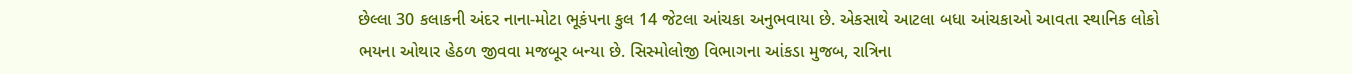છેલ્લા 30 કલાકની અંદર નાના-મોટા ભૂકંપના કુલ 14 જેટલા આંચકા અનુભવાયા છે. એકસાથે આટલા બધા આંચકાઓ આવતા સ્થાનિક લોકો ભયના ઓથાર હેઠળ જીવવા મજબૂર બન્યા છે. સિસ્મોલોજી વિભાગના આંકડા મુજબ, રાત્રિના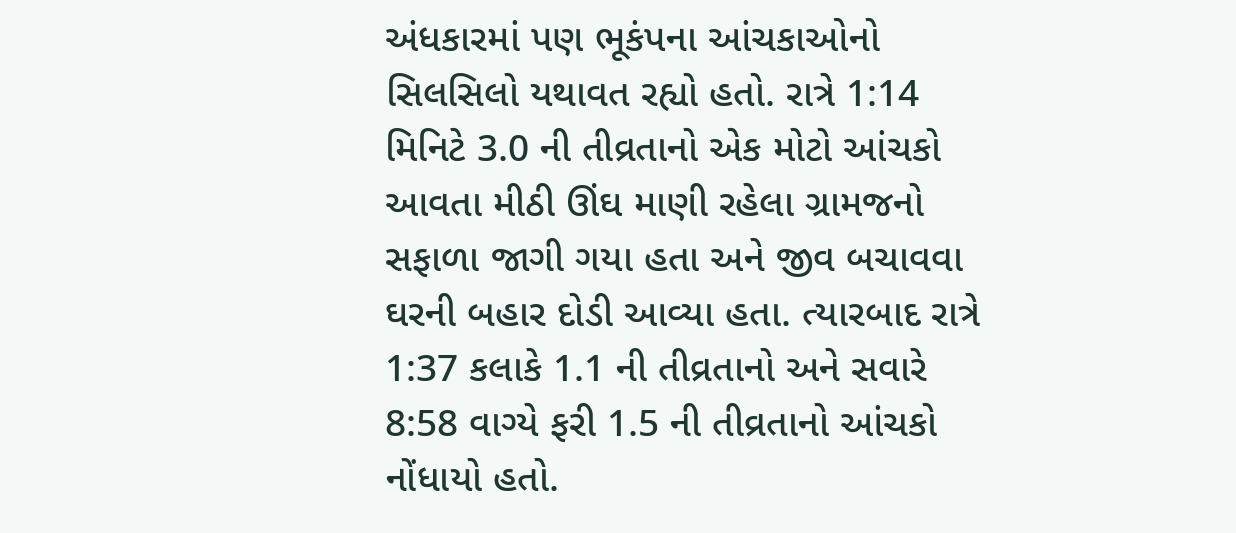અંધકારમાં પણ ભૂકંપના આંચકાઓનો સિલસિલો યથાવત રહ્યો હતો. રાત્રે 1:14 મિનિટે 3.0 ની તીવ્રતાનો એક મોટો આંચકો આવતા મીઠી ઊંઘ માણી રહેલા ગ્રામજનો સફાળા જાગી ગયા હતા અને જીવ બચાવવા ઘરની બહાર દોડી આવ્યા હતા. ત્યારબાદ રાત્રે 1:37 કલાકે 1.1 ની તીવ્રતાનો અને સવારે 8:58 વાગ્યે ફરી 1.5 ની તીવ્રતાનો આંચકો નોંધાયો હતો.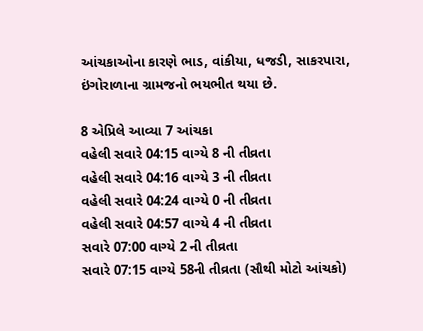આંચકાઓના કારણે ભાડ, વાંકીયા, ધજડી, સાકરપારા, ઇંગોરાળાના ગ્રામજનો ભયભીત થયા છે.

8 એપ્રિલે આવ્યા 7 આંચકા
વહેલી સવારે 04:15 વાગ્યે 8 ની તીવ્રતા
વહેલી સવારે 04:16 વાગ્યે 3 ની તીવ્રતા
વહેલી સવારે 04:24 વાગ્યે 0 ની તીવ્રતા
વહેલી સવારે 04:57 વાગ્યે 4 ની તીવ્રતા
સવારે 07:00 વાગ્યે 2 ની તીવ્રતા
સવારે 07:15 વાગ્યે 58ની તીવ્રતા (સૌથી મોટો આંચકો)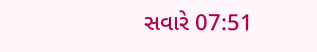સવારે 07:51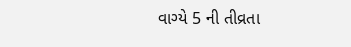વાગ્યે 5 ની તીવ્રતા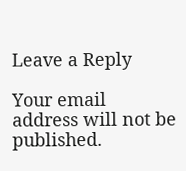Leave a Reply

Your email address will not be published.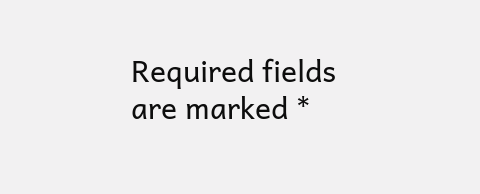Required fields are marked *